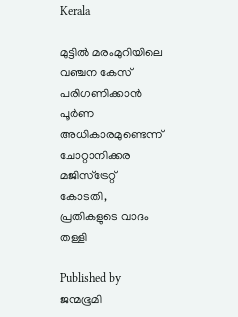Kerala

മുട്ടില്‍ മരംമുറിയിലെ വഞ്ചന കേസ് പരിഗണിക്കാന്‍ പൂര്‍ണ അധികാരമുണ്ടെന്ന് ചോറ്റാനിക്കര മജിസ്ട്രേറ്റ് കോടതി, പ്രതികളുടെ വാദം തള്ളി

Published by
ജന്മഭൂമി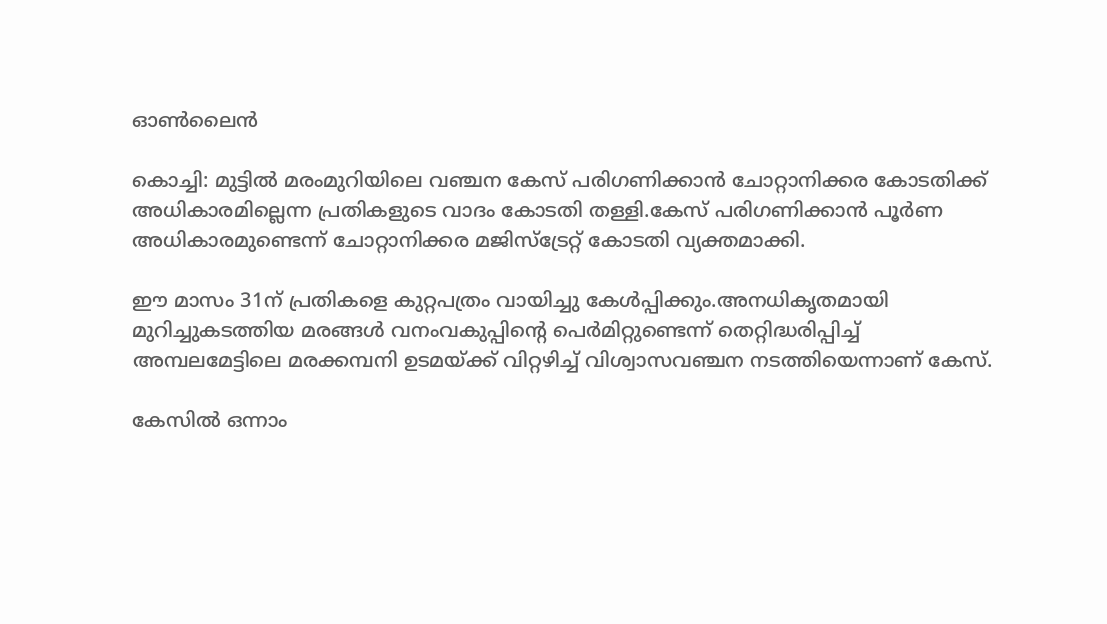ഓണ്‍ലൈന്‍

കൊച്ചി: മുട്ടില്‍ മരംമുറിയിലെ വഞ്ചന കേസ് പരിഗണിക്കാന്‍ ചോറ്റാനിക്കര കോടതിക്ക് അധികാരമില്ലെന്ന പ്രതികളുടെ വാദം കോടതി തള്ളി.കേസ് പരിഗണിക്കാന്‍ പൂര്‍ണ അധികാരമുണ്ടെന്ന് ചോറ്റാനിക്കര മജിസ്ട്രേറ്റ് കോടതി വ്യക്തമാക്കി.

ഈ മാസം 31ന് പ്രതികളെ കുറ്റപത്രം വായിച്ചു കേള്‍പ്പിക്കും.അനധികൃതമായി മുറിച്ചുകടത്തിയ മരങ്ങള്‍ വനംവകുപ്പിന്റെ പെര്‍മിറ്റുണ്ടെന്ന് തെറ്റിദ്ധരിപ്പിച്ച് അമ്പലമേട്ടിലെ മരക്കമ്പനി ഉടമയ്‌ക്ക് വിറ്റഴിച്ച് വിശ്വാസവഞ്ചന നടത്തിയെന്നാണ് കേസ്.

കേസില്‍ ഒന്നാം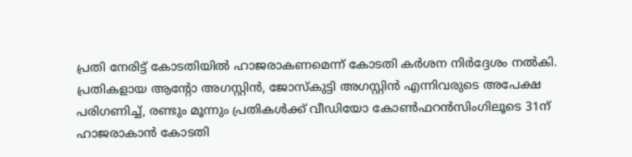പ്രതി നേരിട്ട് കോടതിയില്‍ ഹാജരാകണമെന്ന് കോടതി കര്‍ശന നിര്‍ദ്ദേശം നല്‍കി. പ്രതികളായ ആന്റോ അഗസ്റ്റിന്‍, ജോസ്‌കുട്ടി അഗസ്റ്റിന്‍ എന്നിവരുടെ അപേക്ഷ പരിഗണിച്ച്, രണ്ടും മൂന്നും പ്രതികള്‍ക്ക് വീഡിയോ കോണ്‍ഫറന്‍സിംഗിലൂടെ 31ന് ഹാജരാകാന്‍ കോടതി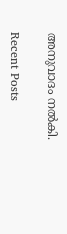അനുവാദം നല്‍കി.

Recent Posts